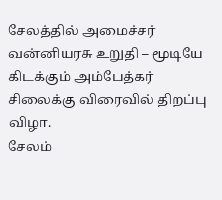சேலத்தில் அமைச்சர் வன்னியரசு உறுதி – மூடியே கிடக்கும் அம்பேத்கர் சிலைக்கு விரைவில் திறப்பு விழா.
சேலம்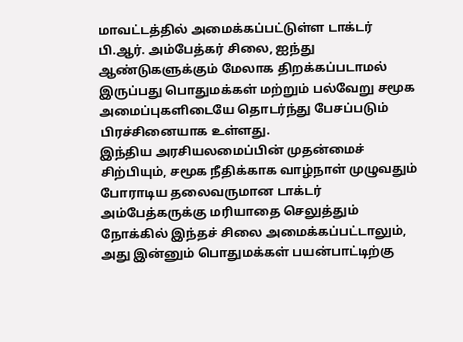மாவட்டத்தில் அமைக்கப்பட்டுள்ள டாக்டர் பி.ஆர். அம்பேத்கர் சிலை, ஐந்து ஆண்டுகளுக்கும் மேலாக திறக்கப்படாமல் இருப்பது பொதுமக்கள் மற்றும் பல்வேறு சமூக அமைப்புகளிடையே தொடர்ந்து பேசப்படும் பிரச்சினையாக உள்ளது.
இந்திய அரசியலமைப்பின் முதன்மைச் சிற்பியும், சமூக நீதிக்காக வாழ்நாள் முழுவதும் போராடிய தலைவருமான டாக்டர் அம்பேத்கருக்கு மரியாதை செலுத்தும் நோக்கில் இந்தச் சிலை அமைக்கப்பட்டாலும், அது இன்னும் பொதுமக்கள் பயன்பாட்டிற்கு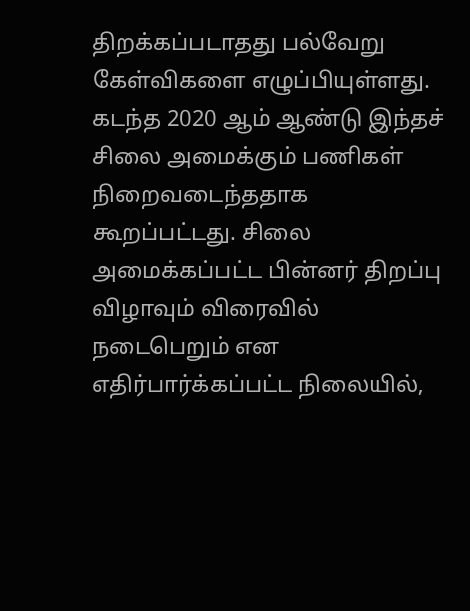திறக்கப்படாதது பல்வேறு கேள்விகளை எழுப்பியுள்ளது.
கடந்த 2020 ஆம் ஆண்டு இந்தச் சிலை அமைக்கும் பணிகள் நிறைவடைந்ததாக கூறப்பட்டது. சிலை அமைக்கப்பட்ட பின்னர் திறப்பு விழாவும் விரைவில் நடைபெறும் என எதிர்பார்க்கப்பட்ட நிலையில்,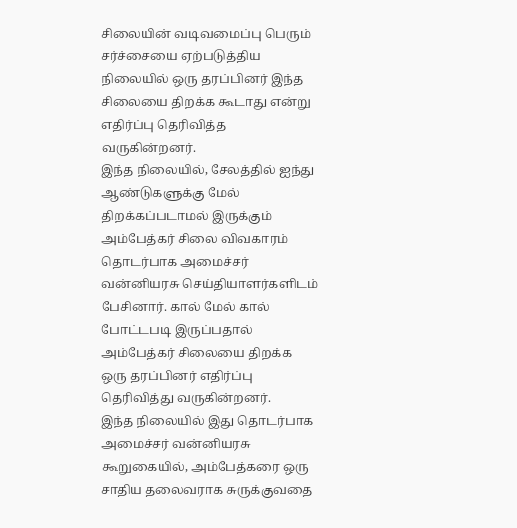சிலையின் வடிவமைப்பு பெரும் சர்ச்சையை ஏற்படுத்திய நிலையில் ஒரு தரப்பினர் இந்த சிலையை திறக்க கூடாது என்று எதிர்ப்பு தெரிவித்த வருகின்றனர்.
இந்த நிலையில், சேலத்தில் ஐந்து ஆண்டுகளுக்கு மேல் திறக்கப்படாமல் இருக்கும் அம்பேத்கர் சிலை விவகாரம் தொடர்பாக அமைச்சர் வன்னியரசு செய்தியாளர்களிடம் பேசினார். கால் மேல் கால் போட்டபடி இருப்பதால் அம்பேத்கர் சிலையை திறக்க ஒரு தரப்பினர் எதிர்ப்பு தெரிவித்து வருகின்றனர்.
இந்த நிலையில் இது தொடர்பாக அமைச்சர் வன்னியரசு கூறுகையில், அம்பேத்கரை ஒரு சாதிய தலைவராக சுருக்குவதை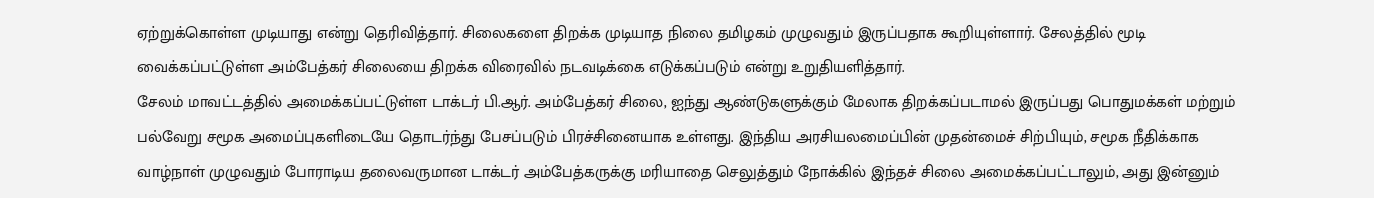ஏற்றுக்கொள்ள முடியாது என்று தெரிவித்தார். சிலைகளை திறக்க முடியாத நிலை தமிழகம் முழுவதும் இருப்பதாக கூறியுள்ளார். சேலத்தில் மூடி வைக்கப்பட்டுள்ள அம்பேத்கர் சிலையை திறக்க விரைவில் நடவடிக்கை எடுக்கப்படும் என்று உறுதியளித்தார்.
சேலம் மாவட்டத்தில் அமைக்கப்பட்டுள்ள டாக்டர் பி.ஆர். அம்பேத்கர் சிலை, ஐந்து ஆண்டுகளுக்கும் மேலாக திறக்கப்படாமல் இருப்பது பொதுமக்கள் மற்றும் பல்வேறு சமூக அமைப்புகளிடையே தொடர்ந்து பேசப்படும் பிரச்சினையாக உள்ளது. இந்திய அரசியலமைப்பின் முதன்மைச் சிற்பியும், சமூக நீதிக்காக வாழ்நாள் முழுவதும் போராடிய தலைவருமான டாக்டர் அம்பேத்கருக்கு மரியாதை செலுத்தும் நோக்கில் இந்தச் சிலை அமைக்கப்பட்டாலும், அது இன்னும்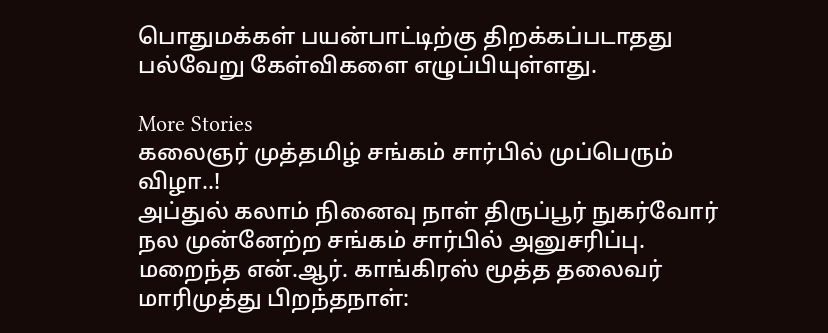பொதுமக்கள் பயன்பாட்டிற்கு திறக்கப்படாதது பல்வேறு கேள்விகளை எழுப்பியுள்ளது.

More Stories
கலைஞர் முத்தமிழ் சங்கம் சார்பில் முப்பெரும் விழா..!
அப்துல் கலாம் நினைவு நாள் திருப்பூர் நுகர்வோர் நல முன்னேற்ற சங்கம் சார்பில் அனுசரிப்பு.
மறைந்த என்.ஆர். காங்கிரஸ் மூத்த தலைவர் மாரிமுத்து பிறந்தநாள்: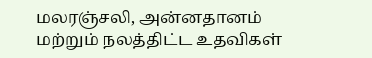மலரஞ்சலி, அன்னதானம் மற்றும் நலத்திட்ட உதவிகள்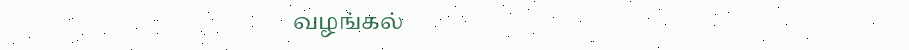வழங்கல்